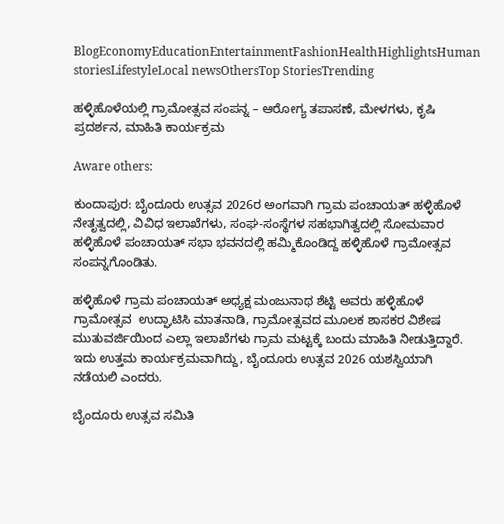BlogEconomyEducationEntertainmentFashionHealthHighlightsHuman storiesLifestyleLocal newsOthersTop StoriesTrending

ಹಳ್ಳಿಹೊಳೆಯಲ್ಲಿ ಗ್ರಾಮೋತ್ಸವ ಸಂಪನ್ನ – ಆರೋಗ್ಯ ತಪಾಸಣೆ, ಮೇಳಗಳು, ಕೃಷಿ ಪ್ರದರ್ಶನ, ಮಾಹಿತಿ ಕಾರ್ಯಕ್ರಮ

Aware others:

ಕುಂದಾಪುರ: ಬೈಂದೂರು ಉತ್ಸವ 2026ರ ಅಂಗವಾಗಿ ಗ್ರಾಮ ಪಂಚಾಯತ್ ಹಳ್ಳಿಹೊಳೆ ನೇತೃತ್ವದಲ್ಲಿ, ವಿವಿಧ ಇಲಾಖೆಗಳು, ಸಂಘ-ಸಂಸ್ಥೆಗಳ ಸಹಭಾಗಿತ್ವದಲ್ಲಿ ಸೋಮವಾರ ಹಳ್ಳಿಹೊಳೆ ಪಂಚಾಯತ್ ಸಭಾ ಭವನದಲ್ಲಿ ಹಮ್ಮಿಕೊಂಡಿದ್ದ ಹಳ್ಳಿಹೊಳೆ ಗ್ರಾಮೋತ್ಸವ ಸಂಪನ್ನಗೊಂಡಿತು.

ಹಳ್ಳಿಹೊಳೆ ಗ್ರಾಮ ಪಂಚಾಯತ್ ಅಧ್ಯಕ್ಷ ಮಂಜುನಾಥ ಶೆಟ್ಟಿ ಅವರು ಹಳ್ಳಿಹೊಳೆ ಗ್ರಾಮೋತ್ಸವ  ಉದ್ಘಾಟಿಸಿ ಮಾತನಾಡಿ, ಗ್ರಾಮೋತ್ಸವದ ಮೂಲಕ ಶಾಸಕರ ವಿಶೇಷ ಮುತುವರ್ಜಿಯಿಂದ ಎಲ್ಲಾ ಇಲಾಖೆಗಳು ಗ್ರಾಮ ಮಟ್ಟಕ್ಕೆ ಬಂದು ಮಾಹಿತಿ ನೀಡುತ್ತಿದ್ದಾರೆ. ಇದು ಉತ್ತಮ ಕಾರ್ಯಕ್ರಮವಾಗಿದ್ದು, ಬೈಂದೂರು ಉತ್ಸವ 2026 ಯಶಸ್ವಿಯಾಗಿ ನಡೆಯಲಿ ಎಂದರು.

ಬೈಂದೂರು ಉತ್ಸವ ಸಮಿತಿ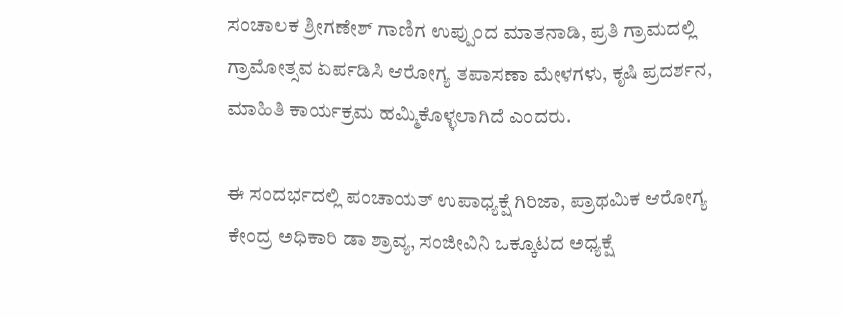ಸಂಚಾಲಕ ಶ್ರೀಗಣೇಶ್ ಗಾಣಿಗ ಉಪ್ಪುಂದ ಮಾತನಾಡಿ, ಪ್ರತಿ ಗ್ರಾಮದಲ್ಲಿ ಗ್ರಾಮೋತ್ಸವ ಏರ್ಪಡಿಸಿ ಆರೋಗ್ಯ ತಪಾಸಣಾ ಮೇಳಗಳು, ಕೃಷಿ ಪ್ರದರ್ಶನ, ಮಾಹಿತಿ ಕಾರ್ಯಕ್ರಮ ಹಮ್ಮಿಕೊಳ್ಳಲಾಗಿದೆ ಎಂದರು.

ಈ ಸಂದರ್ಭದಲ್ಲಿ ಪಂಚಾಯತ್ ಉಪಾಧ್ಯಕ್ಷೆ ಗಿರಿಜಾ, ಪ್ರಾಥಮಿಕ ಆರೋಗ್ಯ ಕೇಂದ್ರ ಅಧಿಕಾರಿ ಡಾ ಶ್ರಾವ್ಯ, ಸಂಜೀವಿನಿ ಒಕ್ಕೂಟದ ಅಧ್ಯಕ್ಷೆ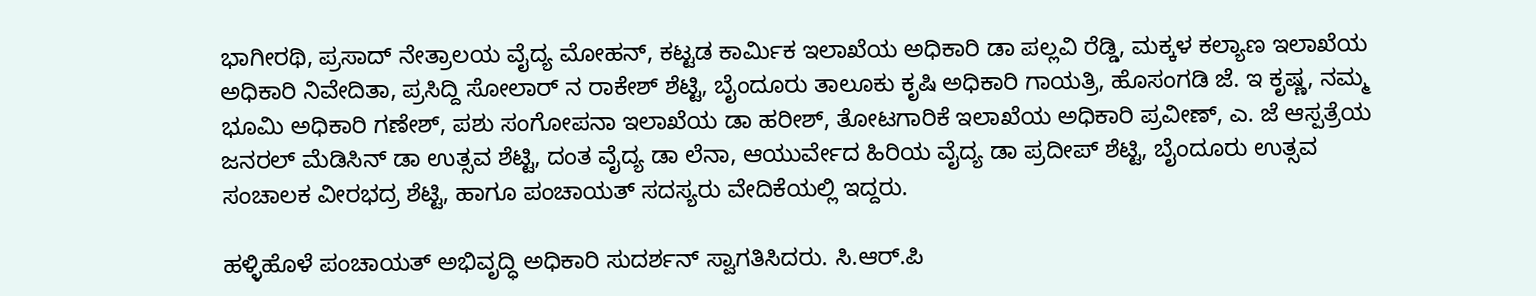ಭಾಗೀರಥಿ, ಪ್ರಸಾದ್ ನೇತ್ರಾಲಯ ವೈದ್ಯ ಮೋಹನ್, ಕಟ್ಟಡ ಕಾರ್ಮಿಕ ಇಲಾಖೆಯ ಅಧಿಕಾರಿ ಡಾ ಪಲ್ಲವಿ ರೆಡ್ಡಿ, ಮಕ್ಕಳ ಕಲ್ಯಾಣ ಇಲಾಖೆಯ ಅಧಿಕಾರಿ ನಿವೇದಿತಾ, ಪ್ರಸಿದ್ದಿ ಸೋಲಾರ್ ನ ರಾಕೇಶ್ ಶೆಟ್ಟಿ, ಬೈಂದೂರು ತಾಲೂಕು ಕೃಷಿ ಅಧಿಕಾರಿ ಗಾಯತ್ರಿ, ಹೊಸಂಗಡಿ ಜೆ. ಇ ಕೃಷ್ಣ, ನಮ್ಮ ಭೂಮಿ ಅಧಿಕಾರಿ ಗಣೇಶ್, ಪಶು ಸಂಗೋಪನಾ ಇಲಾಖೆಯ ಡಾ ಹರೀಶ್, ತೋಟಗಾರಿಕೆ ಇಲಾಖೆಯ ಅಧಿಕಾರಿ ಪ್ರವೀಣ್, ಎ. ಜೆ ಆಸ್ಪತ್ರೆಯ ಜನರಲ್ ಮೆಡಿಸಿನ್ ಡಾ ಉತ್ಸವ ಶೆಟ್ಟಿ, ದಂತ ವೈದ್ಯ ಡಾ ಲೆನಾ, ಆಯುರ್ವೇದ ಹಿರಿಯ ವೈದ್ಯ ಡಾ ಪ್ರದೀಪ್ ಶೆಟ್ಟಿ, ಬೈಂದೂರು ಉತ್ಸವ ಸಂಚಾಲಕ ವೀರಭದ್ರ ಶೆಟ್ಟಿ, ಹಾಗೂ ಪಂಚಾಯತ್ ಸದಸ್ಯರು ವೇದಿಕೆಯಲ್ಲಿ ಇದ್ದರು.

ಹಳ್ಳಿಹೊಳೆ ಪಂಚಾಯತ್ ಅಭಿವೃದ್ಧಿ ಅಧಿಕಾರಿ ಸುದರ್ಶನ್ ಸ್ವಾಗತಿಸಿದರು. ಸಿ.ಆರ್.ಪಿ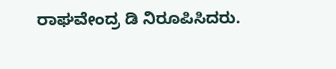ರಾಘವೇಂದ್ರ ಡಿ ನಿರೂಪಿಸಿದರು.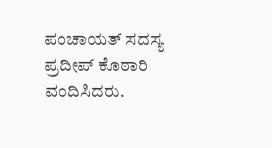ಪಂಚಾಯತ್ ಸದಸ್ಯ ಪ್ರದೀಪ್ ಕೊಠಾರಿ ವಂದಿಸಿದರು.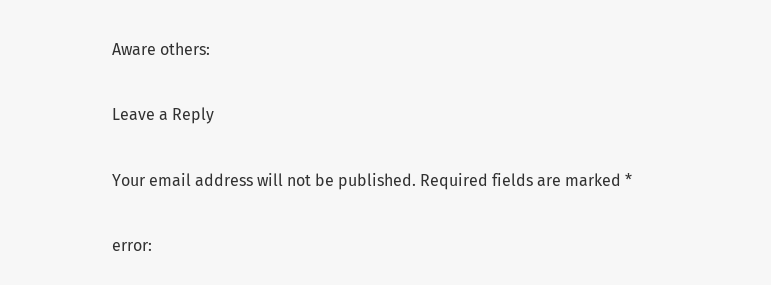Aware others:

Leave a Reply

Your email address will not be published. Required fields are marked *

error: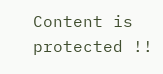Content is protected !!